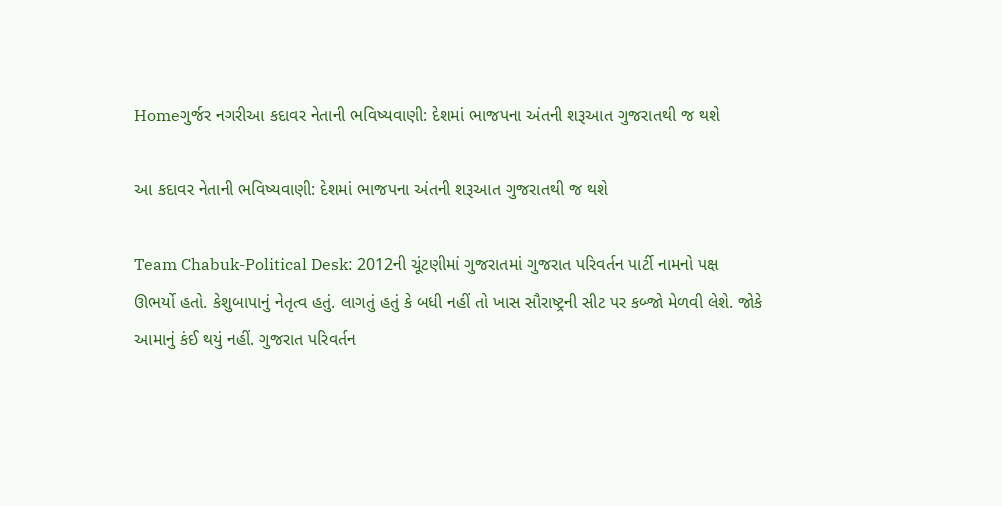Homeગુર્જર નગરીઆ કદાવર નેતાની ભવિષ્યવાણી: દેશમાં ભાજપના અંતની શરૂઆત ગુજરાતથી જ થશે

આ કદાવર નેતાની ભવિષ્યવાણી: દેશમાં ભાજપના અંતની શરૂઆત ગુજરાતથી જ થશે

Team Chabuk-Political Desk: 2012ની ચૂંટણીમાં ગુજરાતમાં ગુજરાત પરિવર્તન પાર્ટી નામનો પક્ષ ઊભર્યો હતો. કેશુબાપાનું નેતૃત્વ હતું. લાગતું હતું કે બધી નહીં તો ખાસ સૌરાષ્ટ્રની સીટ પર કબ્જો મેળવી લેશે. જોકે આમાનું કંઈ થયું નહીં. ગુજરાત પરિવર્તન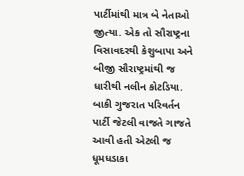પાર્ટીમાંથી માત્ર બે નેતાઓ જીત્યા. એક તો સૌરાષ્ટ્રના વિસાવદરથી કેશુબાપા અને બીજી સૌરાષ્ટ્રમાંથી જ ધારીથી નલીન કોટડિયા. બાકી ગુજરાત પરિવર્તન પાર્ટી જેટલી વાજતે ગાજતે આવી હતી એટલી જ ધૂમધડાકા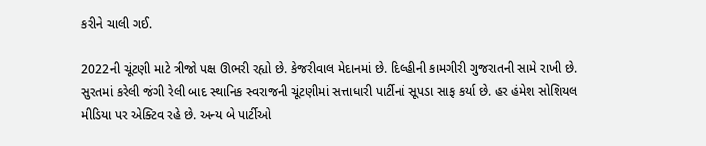કરીને ચાલી ગઈ.

2022ની ચૂંટણી માટે ત્રીજો પક્ષ ઊભરી રહ્યો છે. કેજરીવાલ મેદાનમાં છે. દિલ્હીની કામગીરી ગુજરાતની સામે રાખી છે. સુરતમાં કરેલી જંગી રેલી બાદ સ્થાનિક સ્વરાજની ચૂંટણીમાં સત્તાધારી પાર્ટીનાં સૂપડા સાફ કર્યા છે. હર હંમેશ સોશિયલ મીડિયા પર એક્ટિવ રહે છે. અન્ય બે પાર્ટીઓ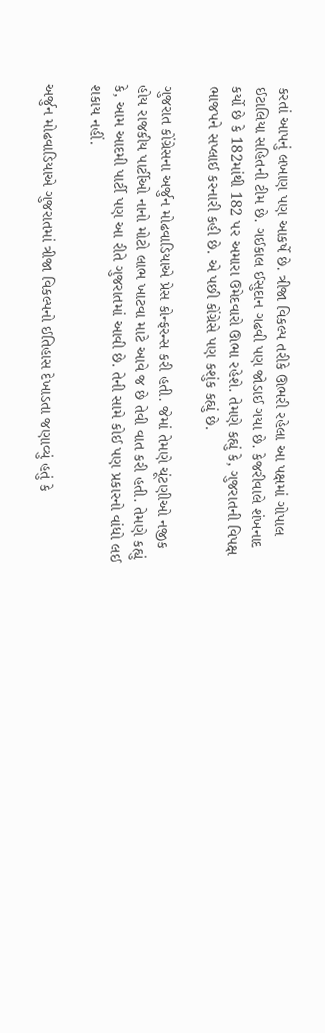કરતાં આપનું લખાણ પણ આકર્ષે છે. ત્રીજા વિકલ્પ તરીકે ઊભરી રહેલા આ પક્ષમાં ગોપાલ ઈટાલિયા સહિતની ટીમ છે. ગઈકાલ ઈસુદાન ગઢવી પણ જોડાઈ ગયા છે. કેજરીવાલે શંખનાદ કર્યો છે કે 182માંથી 182 પર અમારા ઉમેદવારો ઊભા રહેશે. તેમણે કહ્યું કે, ગુજરાતની વિપક્ષ ભાજપને સપ્લાઈ કરનારી કહી છે. એ પછી કોંગ્રેસે પણ કશુંક કહ્યું છે.

ગુજરાત કોંગ્રેસના અર્જુન મોઢવાડિયાએ પ્રેસ કોન્ફરન્સ કરી હતી. જેમાં તેમણે ચૂંટણીઓ નજીક હોય રાજકીય પાર્ટીઓ નાનો મોટો લાભ ખાટવા માટે આવે જ છે તેવી વાત કરી હતી. તેમણે કહ્યું કે, આમ આદમી પાર્ટી પણ આ રીતે ગુજરાતમાં આવી છે. તેની સામે કોઈ પણ પ્રકારનો વાંધો લઈ શકાય નહીં.

અર્જુન મોઢવાડિયાએ ગુજરાતમાં ત્રીજા વિકલ્પનો ઈતિહાસ દેખાડતા જણાવ્યું હતું કે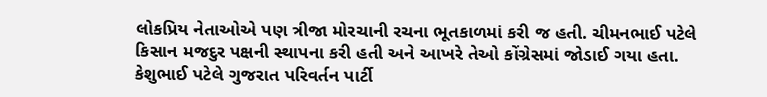લોકપ્રિય નેતાઓએ પણ ત્રીજા મોરચાની રચના ભૂતકાળમાં કરી જ હતી. ચીમનભાઈ પટેલે કિસાન મજદુર પક્ષની સ્થાપના કરી હતી અને આખરે તેઓ કોંગ્રેસમાં જોડાઈ ગયા હતા. કેશુભાઈ પટેલે ગુજરાત પરિવર્તન પાર્ટી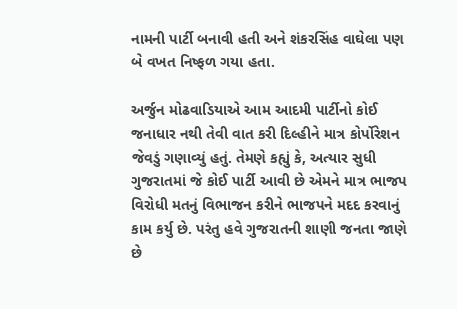નામની પાર્ટી બનાવી હતી અને શંકરસિંહ વાઘેલા પણ બે વખત નિષ્ફળ ગયા હતા.

અર્જુન મોઢવાડિયાએ આમ આદમી પાર્ટીનો કોઈ જનાધાર નથી તેવી વાત કરી દિલ્હીને માત્ર કોર્પોરેશન જેવડું ગણાવ્યું હતું. તેમણે કહ્યું કે, અત્યાર સુધી ગુજરાતમાં જે કોઈ પાર્ટી આવી છે એમને માત્ર ભાજપ વિરોધી મતનું વિભાજન કરીને ભાજપને મદદ કરવાનું કામ કર્યુ છે. પરંતુ હવે ગુજરાતની શાણી જનતા જાણે છે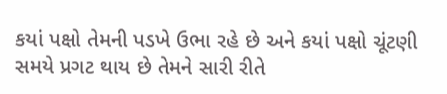કયાં પક્ષો તેમની પડખે ઉભા રહે છે અને કયાં પક્ષો ચૂંટણી સમયે પ્રગટ થાય છે તેમને સારી રીતે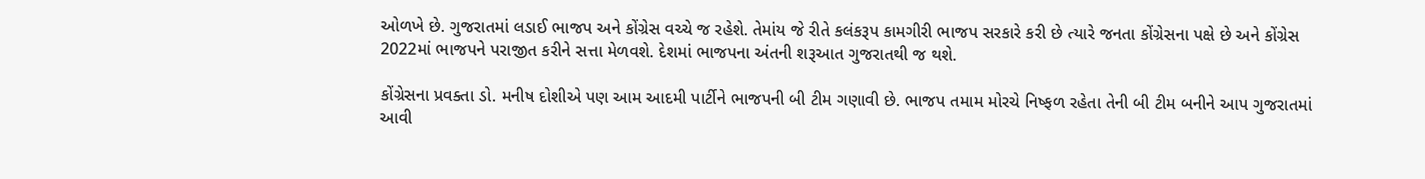ઓળખે છે. ગુજરાતમાં લડાઈ ભાજપ અને કોંગ્રેસ વચ્ચે જ રહેશે. તેમાંય જે રીતે કલંકરૂપ કામગીરી ભાજપ સરકારે કરી છે ત્યારે જનતા કોંગ્રેસના પક્ષે છે અને કોંગ્રેસ 2022માં ભાજપને પરાજીત કરીને સત્તા મેળવશે. દેશમાં ભાજપના અંતની શરૂઆત ગુજરાતથી જ થશે.

કોંગ્રેસના પ્રવક્તા ડો. મનીષ દોશીએ પણ આમ આદમી પાર્ટીને ભાજપની બી ટીમ ગણાવી છે. ભાજપ તમામ મોરચે નિષ્ફળ રહેતા તેની બી ટીમ બનીને આપ ગુજરાતમાં આવી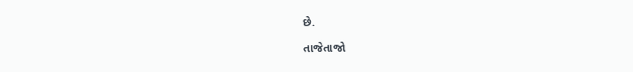છે.

તાજેતાજો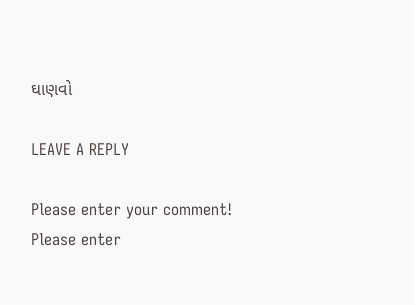ઘાણવો

LEAVE A REPLY

Please enter your comment!
Please enter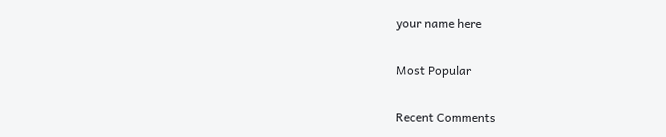your name here

Most Popular

Recent Comments